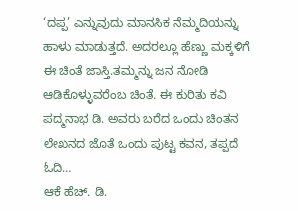‘ದಪ್ಪ’ ಎನ್ನುವುದು ಮಾನಸಿಕ ನೆಮ್ಮದಿಯನ್ನು ಹಾಳು ಮಾಡುತ್ತದೆ. ಅದರಲ್ಲೂ ಹೆಣ್ಣು ಮಕ್ಕಳಿಗೆ ಈ ಚಿಂತೆ ಜಾಸ್ತಿ.ತಮ್ಮನ್ನು ಜನ ನೋಡಿ ಆಡಿಕೊಳ್ಳುವರೆಂಬ ಚಿಂತೆ. ಈ ಕುರಿತು ಕವಿ ಪದ್ಮನಾಭ ಡಿ. ಅವರು ಬರೆದ ಒಂದು ಚಿಂತನ ಲೇಖನದ ಜೊತೆ ಒಂದು ಪುಟ್ಟ ಕವನ, ತಪ್ಪದೆ ಓದಿ…
ಆಕೆ ಹೆಚ್. ಡಿ.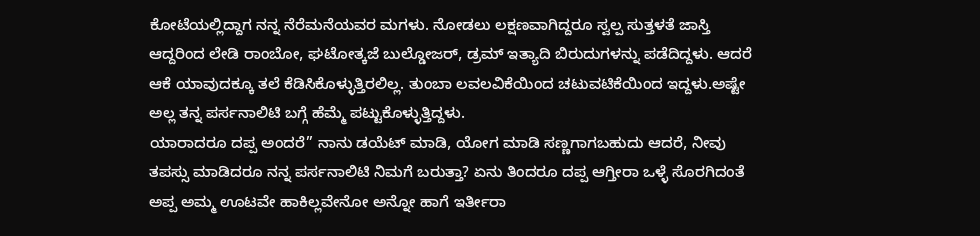ಕೋಟೆಯಲ್ಲಿದ್ದಾಗ ನನ್ನ ನೆರೆಮನೆಯವರ ಮಗಳು. ನೋಡಲು ಲಕ್ಷಣವಾಗಿದ್ದರೂ ಸ್ವಲ್ಪ ಸುತ್ತಳತೆ ಜಾಸ್ತಿ ಆದ್ದರಿಂದ ಲೇಡಿ ರಾಂಬೋ, ಘಟೋತ್ಕಜೆ ಬುಲ್ಡೋಜರ್, ಡ್ರಮ್ ಇತ್ಯಾದಿ ಬಿರುದುಗಳನ್ನು ಪಡೆದಿದ್ದಳು. ಆದರೆ ಆಕೆ ಯಾವುದಕ್ಕೂ ತಲೆ ಕೆಡಿಸಿಕೊಳ್ಳುತ್ತಿರಲಿಲ್ಲ. ತುಂಬಾ ಲವಲವಿಕೆಯಿಂದ ಚಟುವಟಿಕೆಯಿಂದ ಇದ್ದಳು.ಅಷ್ಟೇ ಅಲ್ಲ ತನ್ನ ಪರ್ಸನಾಲಿಟಿ ಬಗ್ಗೆ ಹೆಮ್ಮೆ ಪಟ್ಟುಕೊಳ್ಳುತ್ತಿದ್ದಳು.
ಯಾರಾದರೂ ದಪ್ಪ ಅಂದರೆ” ನಾನು ಡಯೆಟ್ ಮಾಡಿ, ಯೋಗ ಮಾಡಿ ಸಣ್ಣಗಾಗಬಹುದು ಆದರೆ, ನೀವು ತಪಸ್ಸು ಮಾಡಿದರೂ ನನ್ನ ಪರ್ಸನಾಲಿಟಿ ನಿಮಗೆ ಬರುತ್ತಾ? ಏನು ತಿಂದರೂ ದಪ್ಪ ಆಗ್ತೀರಾ ಒಳ್ಳೆ ಸೊರಗಿದಂತೆ ಅಪ್ಪ ಅಮ್ಮ ಊಟವೇ ಹಾಕಿಲ್ಲವೇನೋ ಅನ್ನೋ ಹಾಗೆ ಇರ್ತೀರಾ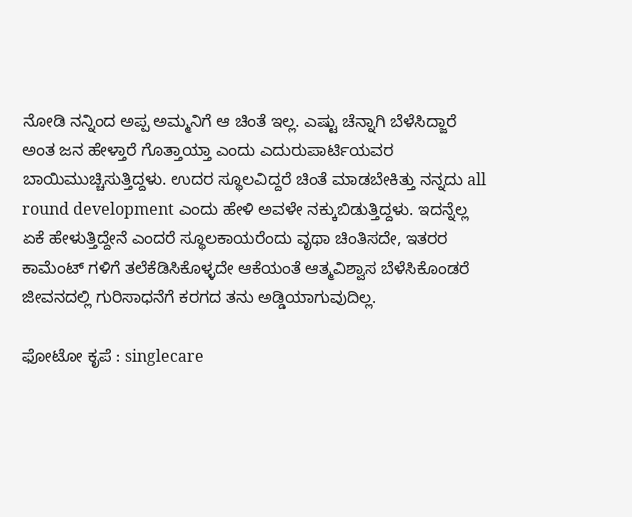ನೋಡಿ ನನ್ನಿಂದ ಅಪ್ಪ ಅಮ್ಮನಿಗೆ ಆ ಚಿಂತೆ ಇಲ್ಲ. ಎಷ್ಟು ಚೆನ್ನಾಗಿ ಬೆಳೆಸಿದ್ಜಾರೆ ಅಂತ ಜನ ಹೇಳ್ತಾರೆ ಗೊತ್ತಾಯ್ತಾ ಎಂದು ಎದುರುಪಾರ್ಟಿಯವರ ಬಾಯಿಮುಚ್ಚಿಸುತ್ತಿದ್ದಳು. ಉದರ ಸ್ಥೂಲವಿದ್ದರೆ ಚಿಂತೆ ಮಾಡಬೇಕಿತ್ತು ನನ್ನದು all round development ಎಂದು ಹೇಳಿ ಅವಳೇ ನಕ್ಕುಬಿಡುತ್ತಿದ್ದಳು. ಇದನ್ನೆಲ್ಲ ಏಕೆ ಹೇಳುತ್ತಿದ್ದೇನೆ ಎಂದರೆ ಸ್ಥೂಲಕಾಯರೆಂದು ವೃಥಾ ಚಿಂತಿಸದೇ, ಇತರರ ಕಾಮೆಂಟ್ ಗಳಿಗೆ ತಲೆಕೆಡಿಸಿಕೊಳ್ಳದೇ ಆಕೆಯಂತೆ ಆತ್ಮವಿಶ್ವಾಸ ಬೆಳೆಸಿಕೊಂಡರೆ ಜೀವನದಲ್ಲಿ ಗುರಿಸಾಧನೆಗೆ ಕರಗದ ತನು ಅಡ್ಡಿಯಾಗುವುದಿಲ್ಲ.

ಫೋಟೋ ಕೃಪೆ : singlecare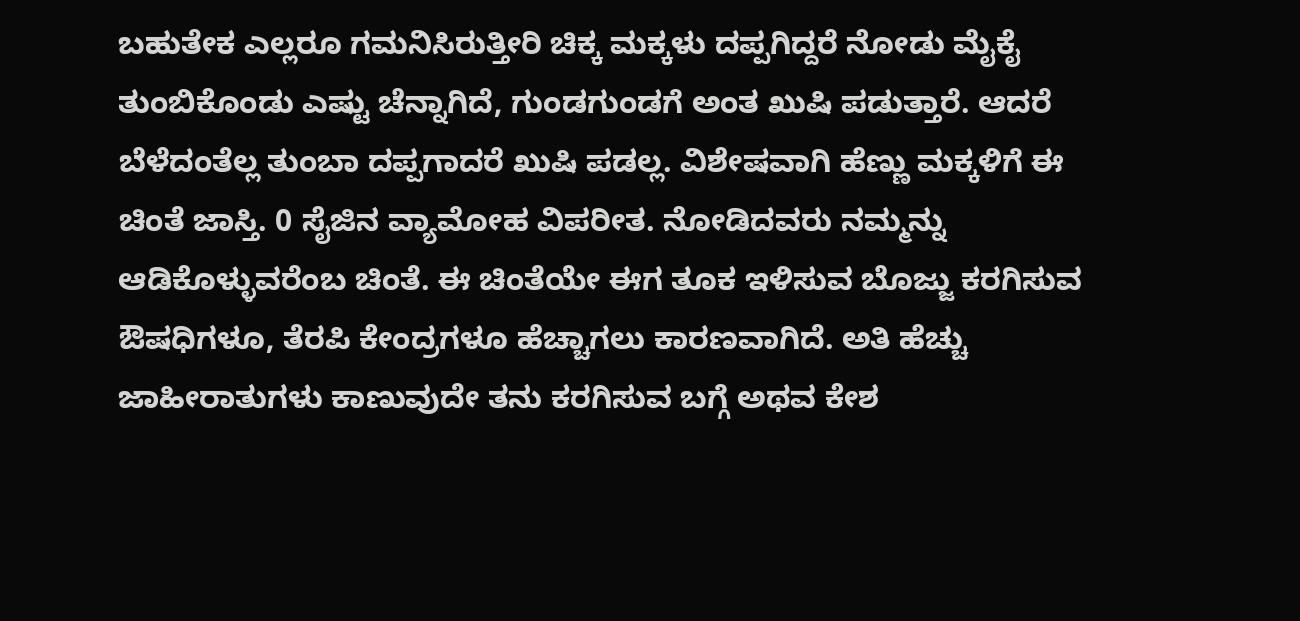ಬಹುತೇಕ ಎಲ್ಲರೂ ಗಮನಿಸಿರುತ್ತೀರಿ ಚಿಕ್ಕ ಮಕ್ಕಳು ದಪ್ಪಗಿದ್ದರೆ ನೋಡು ಮೈಕೈ ತುಂಬಿಕೊಂಡು ಎಷ್ಟು ಚೆನ್ನಾಗಿದೆ, ಗುಂಡಗುಂಡಗೆ ಅಂತ ಖುಷಿ ಪಡುತ್ತಾರೆ. ಆದರೆ ಬೆಳೆದಂತೆಲ್ಲ ತುಂಬಾ ದಪ್ಪಗಾದರೆ ಖುಷಿ ಪಡಲ್ಲ. ವಿಶೇಷವಾಗಿ ಹೆಣ್ಣು ಮಕ್ಕಳಿಗೆ ಈ ಚಿಂತೆ ಜಾಸ್ತಿ. 0 ಸೈಜಿನ ವ್ಯಾಮೋಹ ವಿಪರೀತ. ನೋಡಿದವರು ನಮ್ಮನ್ನು ಆಡಿಕೊಳ್ಳುವರೆಂಬ ಚಿಂತೆ. ಈ ಚಿಂತೆಯೇ ಈಗ ತೂಕ ಇಳಿಸುವ ಬೊಜ್ಜು ಕರಗಿಸುವ ಔಷಧಿಗಳೂ, ತೆರಪಿ ಕೇಂದ್ರಗಳೂ ಹೆಚ್ಚಾಗಲು ಕಾರಣವಾಗಿದೆ. ಅತಿ ಹೆಚ್ಚು ಜಾಹೀರಾತುಗಳು ಕಾಣುವುದೇ ತನು ಕರಗಿಸುವ ಬಗ್ಗೆ ಅಥವ ಕೇಶ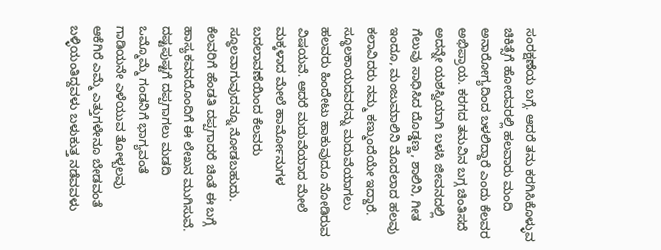ಸಂರಕ್ಷಣೆಯ ಬಗ್ಗೆ. ಆದರೆ ತನು ಕರಗಿಸಿಕೊಳ್ಳುವ ಚಿಕಿತ್ಸೆಗೆ ಹೋದವರಲ್ಲಿ ಹಲವಾರು ಮಂದಿ ಅನಾರೋಗ್ಯದಿಂದ ಬಳಲಿದ್ದಾರೆ ಎಂದು ಕೆಲವರ ಅಭಿಪ್ರಾಯ. ಕರಗದ ತನುವಿನ ಬಗ್ಗ ಚಿಂತಿಸದೆ ಅದನ್ನೇ ಯಶಸ್ವಿಯಾಗಿ ಬಳಸಿ ಜೀವನದಲ್ಲಿ ಗೆಲುವು ಸಾಧಿಸಿದ ದೊಡ್ಡಣ್ಣ, ಶಾಲಿನಿ, ಗೀತ ಇಂದೂ, ಮಂಜುಮಾಲಿನಿ ಮೊದಲಾದ ಹಲವು ಕಲಾವಿದರು ನಮ್ಮ ಕಣ್ಮುಂದೆಯೇ ಇದ್ದಾರೆ.
ಸ್ಥೂಲಕಾಯದವರನ್ನು ಮದುವೆಯಾಗಲು ಹಲವರು ಹಿಂದೇಟು ಹಾಕುವುದೂ ನೋಡಿರುವ ವಿಷಯವೆ. ಆದರೆ ಮದುವೆಯಾದ ಮೇಲೆ ಮಕ್ಕಳಾದ ಮೇಲೆ ಹಾರ್ಮೋನುಗಳ ಬದಲಾವಣೆಯಿಂದ ಕೆಲವರು ಸ್ಥೂಲವಾಗುವುದನ್ನೂ ನೋಡಬಹುದು.
ಕೆಲವರಿಗೆ ಹೆಂಡತಿ ದಪ್ಪಗಾದರೆ ಚಿಂತೆ ಈ ಬಗ್ಗೆ ಹಾಸ್ಯಕವನದೊಂದಿಗೆ ಈ ಲೇಖನ ಮುಗಿಸುವೆ.
ದಷ್ಟಪುಷ್ಟಗೆ ದಪ್ಪಗಾಗಲು ಮಡದಿ
ಒಮ್ಮೊಮ್ಮೆ ಗಂಡನಿಗೆ ಭಾಗ್ಯವಂತೆ
ಗಾಡಿಯನೇ ಎಳೆಯುವ ತೋಳ್ಬಲವು
ಆಕೆಗಿರೆ ಎಮ್ಮೆ ಎತ್ತುಗಳೇನೂ ಬೇಡವಂತೆ
ಬಳ್ಳಿಯಂತಿದ್ದವಳು ಬಳುಕುತ್ತ ನಡೆವವಳು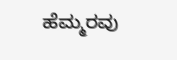ಹೆಮ್ಮರವು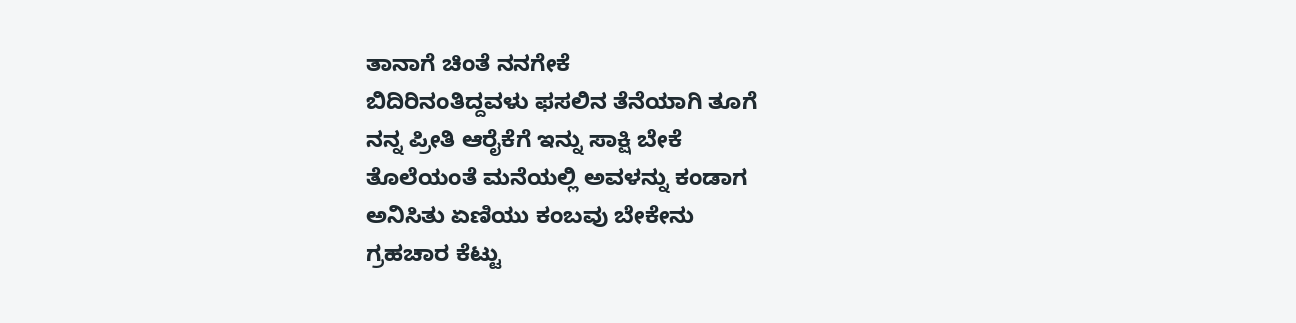ತಾನಾಗೆ ಚಿಂತೆ ನನಗೇಕೆ
ಬಿದಿರಿನಂತಿದ್ದವಳು ಫಸಲಿನ ತೆನೆಯಾಗಿ ತೂಗೆ
ನನ್ನ ಪ್ರೀತಿ ಆರೈಕೆಗೆ ಇನ್ನು ಸಾಕ್ಷಿ ಬೇಕೆ
ತೊಲೆಯಂತೆ ಮನೆಯಲ್ಲಿ ಅವಳನ್ನು ಕಂಡಾಗ
ಅನಿಸಿತು ಏಣಿಯು ಕಂಬವು ಬೇಕೇನು
ಗ್ರಹಚಾರ ಕೆಟ್ಟು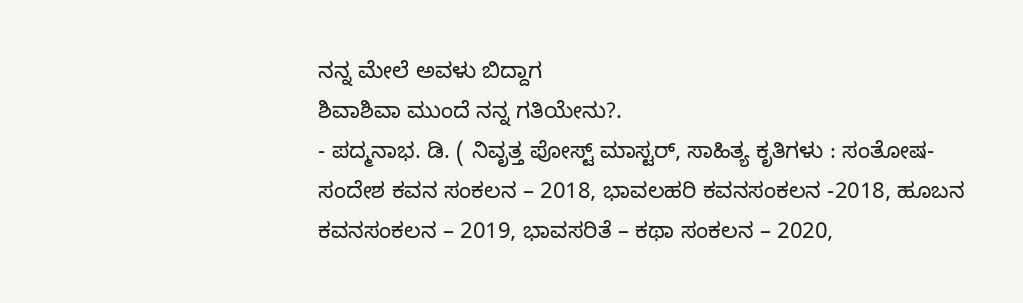ನನ್ನ ಮೇಲೆ ಅವಳು ಬಿದ್ದಾಗ
ಶಿವಾಶಿವಾ ಮುಂದೆ ನನ್ನ ಗತಿಯೇನು?.
- ಪದ್ಮನಾಭ. ಡಿ. ( ನಿವೃತ್ತ ಪೋಸ್ಟ್ ಮಾಸ್ಟರ್, ಸಾಹಿತ್ಯ ಕೃತಿಗಳು : ಸಂತೋಷ-ಸಂದೇಶ ಕವನ ಸಂಕಲನ – 2018, ಭಾವಲಹರಿ ಕವನಸಂಕಲನ -2018, ಹೂಬನ ಕವನಸಂಕಲನ – 2019, ಭಾವಸರಿತೆ – ಕಥಾ ಸಂಕಲನ – 2020,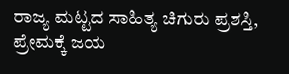ರಾಜ್ಯ ಮಟ್ಟದ ಸಾಹಿತ್ಯ ಚಿಗುರು ಪ್ರಶಸ್ತಿ, ಪ್ರೇಮಕ್ಕೆ ಜಯ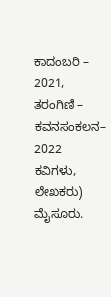ಕಾದಂಬರಿ – 2021, ತರಂಗಿಣಿ – ಕವನಸಂಕಲನ– 2022 ಕವಿಗಳು, ಲೇಖಕರು) ಮೈಸೂರು.